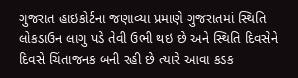ગુજરાત હાઇકોર્ટના જણાવ્યા પ્રમાણે ગુજરાતમાં સ્થિતિ લોકડાઉન લાગુ પડે તેવી ઉભી થઇ છે અને સ્થિતિ દિવસેને દિવસે ચિંતાજનક બની રહી છે ત્યારે આવા કડક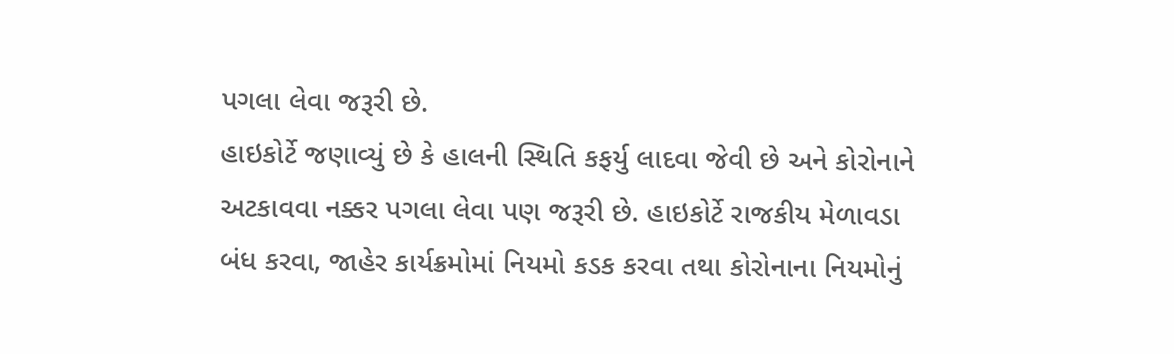પગલા લેવા જરૂરી છે.
હાઇકોર્ટે જણાવ્યું છે કે હાલની સ્થિતિ કફર્યુ લાદવા જેવી છે અને કોરોનાને અટકાવવા નક્કર પગલા લેવા પણ જરૂરી છે. હાઇકોર્ટે રાજકીય મેળાવડા બંધ કરવા, જાહેર કાર્યક્રમોમાં નિયમો કડક કરવા તથા કોરોનાના નિયમોનું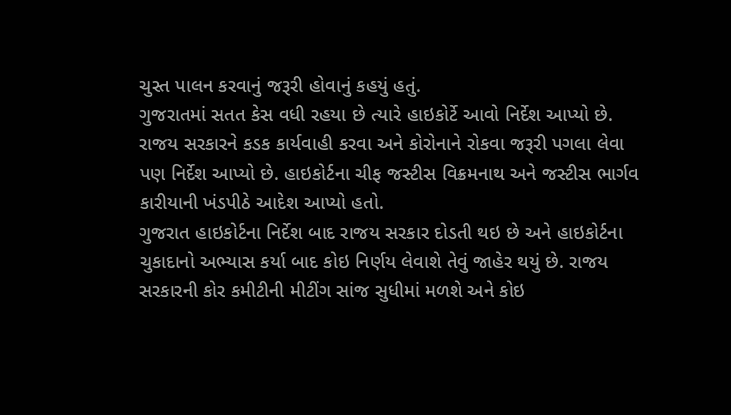ચુસ્ત પાલન કરવાનું જરૂરી હોવાનું કહયું હતું.
ગુજરાતમાં સતત કેસ વધી રહયા છે ત્યારે હાઇકોર્ટે આવો નિર્દેશ આપ્યો છે. રાજય સરકારને કડક કાર્યવાહી કરવા અને કોરોનાને રોકવા જરૂરી પગલા લેવા પણ નિર્દેશ આપ્યો છે. હાઇકોર્ટના ચીફ જસ્ટીસ વિક્રમનાથ અને જસ્ટીસ ભાર્ગવ કારીયાની ખંડપીઠે આદેશ આપ્યો હતો.
ગુજરાત હાઇકોર્ટના નિર્દેશ બાદ રાજય સરકાર દોડતી થઇ છે અને હાઇકોર્ટના ચુકાદાનો અભ્યાસ કર્યા બાદ કોઇ નિર્ણય લેવાશે તેવું જાહેર થયું છે. રાજય સરકારની કોર કમીટીની મીટીંગ સાંજ સુધીમાં મળશે અને કોઇ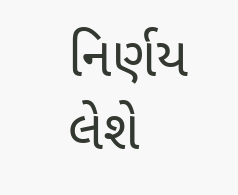નિર્ણય લેશે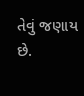તેવું જણાય છે.